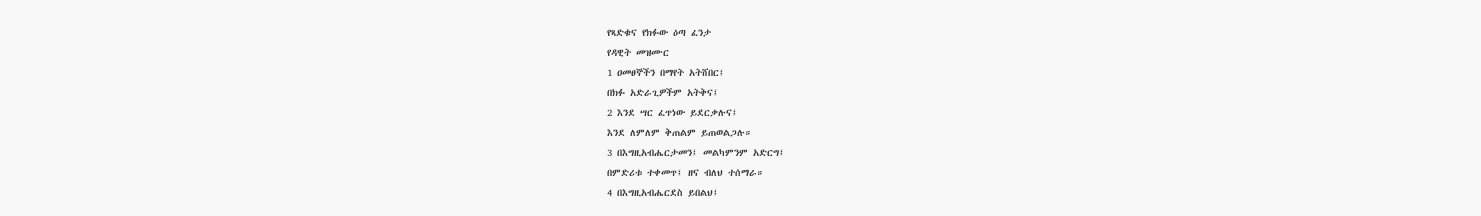የጻድቁና የክፉው ዕጣ ፈንታ
የዳዊት መዝሙር
1 ዐመፀኞችን በማየት አትሸበር፤
በክፉ አድራጊዎችም አትቅና፤
2 እንደ ሣር ፈጥነው ይደርቃሉና፤
እንደ ለምለም ቅጠልም ይጠወልጋሉ።
3 በእግዚአብሔርታመን፤ መልካምንም አድርግ፤
በምድሪቱ ተቀመጥ፤ ዘና ብለህ ተሰማራ።
4 በእግዚአብሔርደስ ይበልህ፤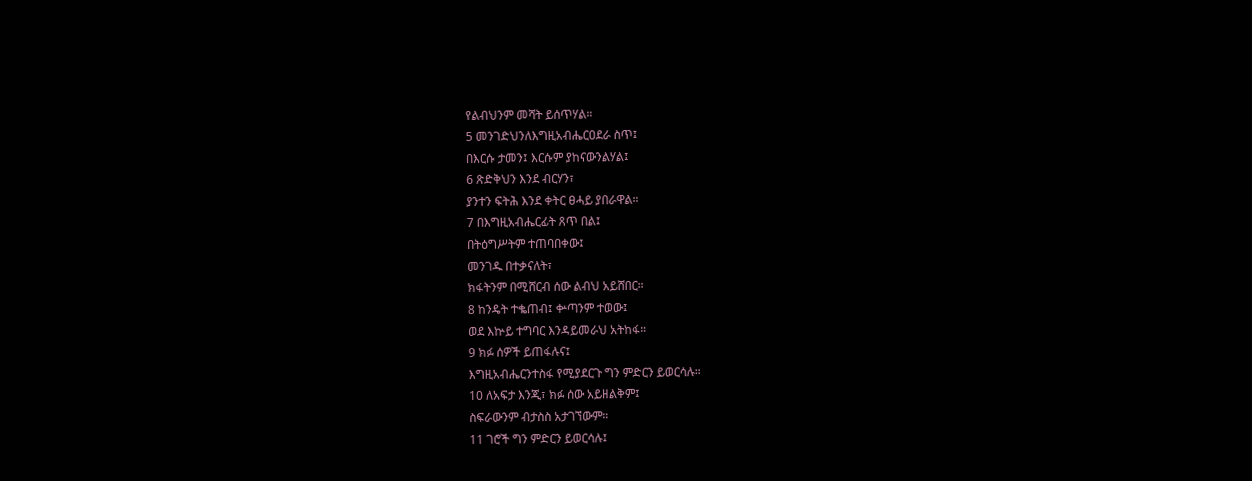የልብህንም መሻት ይሰጥሃል።
5 መንገድህንለእግዚአብሔርዐደራ ስጥ፤
በእርሱ ታመን፤ እርሱም ያከናውንልሃል፤
6 ጽድቅህን እንደ ብርሃን፣
ያንተን ፍትሕ እንደ ቀትር ፀሓይ ያበራዋል።
7 በእግዚአብሔርፊት ጸጥ በል፤
በትዕግሥትም ተጠባበቀው፤
መንገዱ በተቃናለት፣
ክፋትንም በሚሸርብ ሰው ልብህ አይሸበር።
8 ከንዴት ተቈጠብ፤ ቍጣንም ተወው፤
ወደ እኵይ ተግባር እንዳይመራህ አትከፋ።
9 ክፉ ሰዎች ይጠፋሉና፤
እግዚአብሔርንተስፋ የሚያደርጉ ግን ምድርን ይወርሳሉ።
10 ለአፍታ እንጂ፣ ክፉ ሰው አይዘልቅም፤
ስፍራውንም ብታስስ አታገኘውም።
11 ገሮች ግን ምድርን ይወርሳሉ፤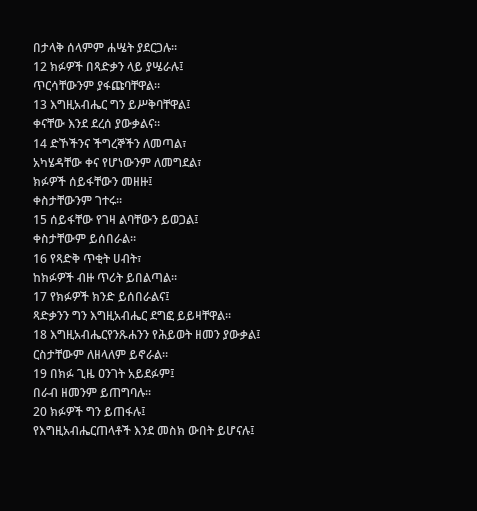በታላቅ ሰላምም ሐሤት ያደርጋሉ።
12 ክፉዎች በጻድቃን ላይ ያሤራሉ፤
ጥርሳቸውንም ያፋጩባቸዋል።
13 እግዚአብሔር ግን ይሥቅባቸዋል፤
ቀናቸው እንደ ደረሰ ያውቃልና።
14 ድኾችንና ችግረኞችን ለመጣል፣
አካሄዳቸው ቀና የሆነውንም ለመግደል፣
ክፉዎች ሰይፋቸውን መዘዙ፤
ቀስታቸውንም ገተሩ።
15 ሰይፋቸው የገዛ ልባቸውን ይወጋል፤
ቀስታቸውም ይሰበራል።
16 የጻድቅ ጥቂት ሀብት፣
ከክፉዎች ብዙ ጥሪት ይበልጣል።
17 የክፉዎች ክንድ ይሰበራልና፤
ጻድቃንን ግን እግዚአብሔር ደግፎ ይይዛቸዋል።
18 እግዚአብሔርየንጹሐንን የሕይወት ዘመን ያውቃል፤
ርስታቸውም ለዘላለም ይኖራል።
19 በክፉ ጊዜ ዐንገት አይደፉም፤
በራብ ዘመንም ይጠግባሉ።
20 ክፉዎች ግን ይጠፋሉ፤
የእግዚአብሔርጠላቶች እንደ መስክ ውበት ይሆናሉ፤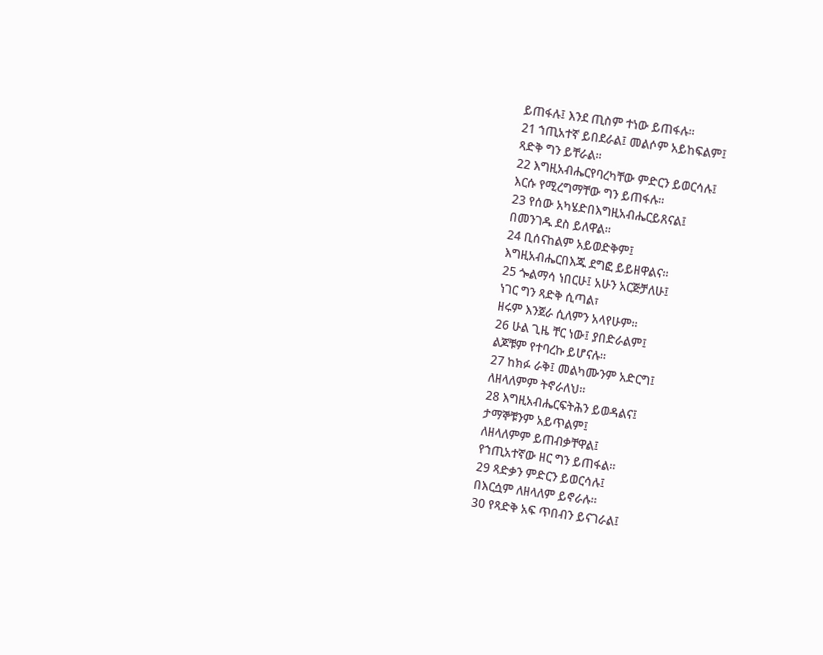ይጠፋሉ፤ እንደ ጢስም ተነው ይጠፋሉ።
21 ኀጢአተኛ ይበደራል፤ መልሶም አይከፍልም፤
ጻድቅ ግን ይቸራል።
22 እግዚአብሔርየባረካቸው ምድርን ይወርሳሉ፤
እርሱ የሚረግማቸው ግን ይጠፋሉ።
23 የሰው አካሄድበእግዚአብሔርይጸናል፤
በመንገዱ ደስ ይለዋል።
24 ቢሰናከልም አይወድቅም፤
እግዚአብሔርበእጁ ደግፎ ይይዘዋልና።
25 ጐልማሳ ነበርሁ፤ አሁን አርጅቻለሁ፤
ነገር ግን ጻድቅ ሲጣል፣
ዘሩም እንጀራ ሲለምን አላየሁም።
26 ሁል ጊዜ ቸር ነው፤ ያበድራልም፤
ልጆቹም የተባረኩ ይሆናሉ።
27 ከክፉ ራቅ፤ መልካሙንም አድርግ፤
ለዘላለምም ትኖራለህ።
28 እግዚአብሔርፍትሕን ይወዳልና፤
ታማኞቹንም አይጥልም፤
ለዘላለምም ይጠብቃቸዋል፤
የኀጢአተኛው ዘር ግን ይጠፋል።
29 ጻድቃን ምድርን ይወርሳሉ፤
በእርሷም ለዘላለም ይኖራሉ።
30 የጻድቅ አፍ ጥበብን ይናገራል፤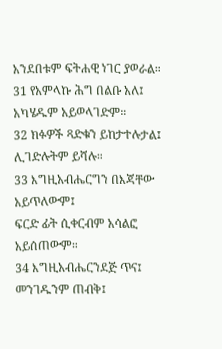አንደበቱም ፍትሐዊ ነገር ያወራል።
31 የአምላኩ ሕግ በልቡ አለ፤
አካሄዱም አይወላገድም።
32 ክፉዎች ጻድቁን ይከታተሉታል፤
ሊገድሉትም ይሻሉ።
33 እግዚአብሔርግን በእጃቸው አይጥለውም፤
ፍርድ ፊት ሲቀርብም አሳልፎ አይሰጠውም።
34 እግዚአብሔርንደጅ ጥና፤
መንገዱንም ጠብቅ፤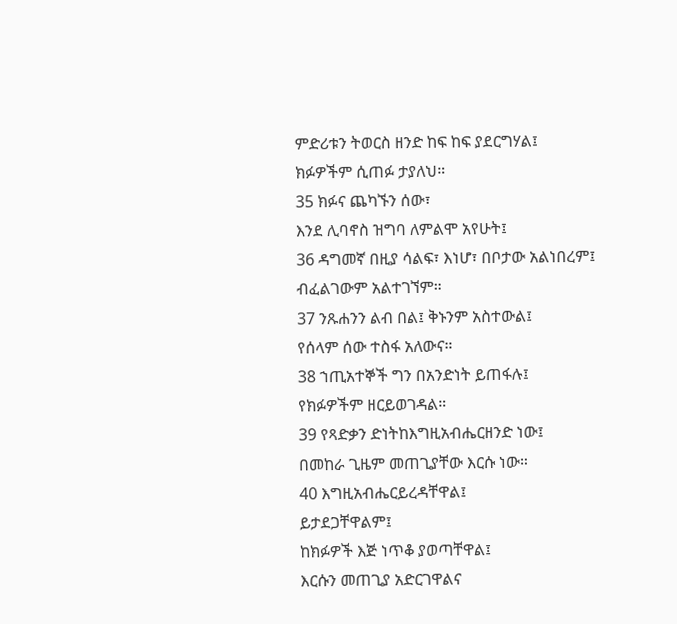ምድሪቱን ትወርስ ዘንድ ከፍ ከፍ ያደርግሃል፤
ክፉዎችም ሲጠፉ ታያለህ።
35 ክፉና ጨካኙን ሰው፣
እንደ ሊባኖስ ዝግባ ለምልሞ አየሁት፤
36 ዳግመኛ በዚያ ሳልፍ፣ እነሆ፣ በቦታው አልነበረም፤
ብፈልገውም አልተገኘም።
37 ንጹሐንን ልብ በል፤ ቅኑንም አስተውል፤
የሰላም ሰው ተስፋ አለውና።
38 ኀጢአተኞች ግን በአንድነት ይጠፋሉ፤
የክፉዎችም ዘርይወገዳል።
39 የጻድቃን ድነትከእግዚአብሔርዘንድ ነው፤
በመከራ ጊዜም መጠጊያቸው እርሱ ነው።
40 እግዚአብሔርይረዳቸዋል፤
ይታደጋቸዋልም፤
ከክፉዎች እጅ ነጥቆ ያወጣቸዋል፤
እርሱን መጠጊያ አድርገዋልና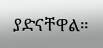ያድናቸዋል።